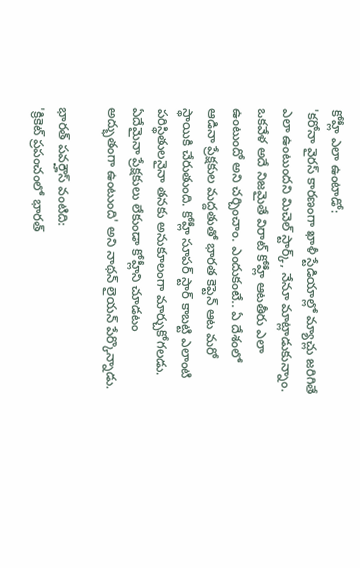కోహ్లీ ఎలా ఉంటాడో:
'కరోనా వైరస్ కారణంగా ఖాళీ స్టేడియాల్లో మ్యాచ్లు జరిగితే ఎలా ఉంటుందని మిచెల్ స్టార్క్, నేనూ మాట్లాడుకున్నాం. ఒకవేళ అదే నిజమైతే విరాట్ కోహ్లీ ఆటతీరు ఎలా ఉంటుందో అని చర్చించాం. ఎందుకంటే.. ఏ దేశంలో ఆడినా ప్రేక్షకుల మద్దతుతో భారత కెప్టెన్ ఆట మరో స్థాయికి చేరుతుంది. కోహ్లీ సూపర్ స్టార్ కాబట్టి ఎలాంటి పరిస్థితులనైనా తనకు అనుకూలంగా మార్చుకోగలడు. ఏదేమైనా ప్రేక్షకులు లేకుండా కోహ్లీని చూడటం అద్భుతంగా ఉంటుంది' అని నాథన్ లైయన్ పేర్కొన్నాడు.

భారత్ పవర్హౌస్ వంటిది:
'క్రికెట్ ప్రపంచంలో భారత్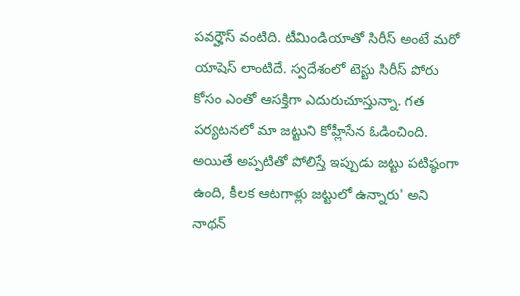పవర్హౌస్ వంటిది. టీమిండియాతో సిరీస్ అంటే మరో యాషెస్ లాంటిదే. స్వదేశంలో టెస్టు సిరీస్ పోరు కోసం ఎంతో ఆసక్తిగా ఎదురుచూస్తున్నా. గత పర్యటనలో మా జట్టుని కోహ్లీసేన ఓడించింది. అయితే అప్పటితో పోలిస్తే ఇప్పుడు జట్టు పటిష్ఠంగా ఉంది, కీలక ఆటగాళ్లు జట్టులో ఉన్నారు' అని నాథన్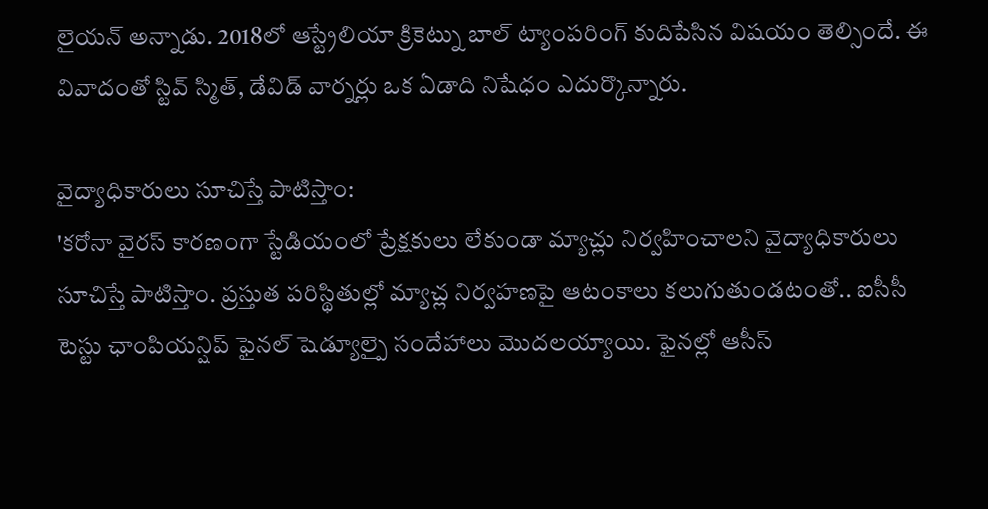లైయన్ అన్నాడు. 2018లో ఆస్ట్రేలియా క్రికెట్ను బాల్ ట్యాంపరింగ్ కుదిపేసిన విషయం తెల్సిందే. ఈ వివాదంతో స్టివ్ స్మిత్, డేవిడ్ వార్నర్లు ఒక ఏడాది నిషేధం ఎదుర్కొన్నారు.

వైద్యాధికారులు సూచిస్తే పాటిస్తాం:
'కరోనా వైరస్ కారణంగా స్టేడియంలో ప్రేక్షకులు లేకుండా మ్యాచ్లు నిర్వహించాలని వైద్యాధికారులు సూచిస్తే పాటిస్తాం. ప్రస్తుత పరిస్థితుల్లో మ్యాచ్ల నిర్వహణపై ఆటంకాలు కలుగుతుండటంతో.. ఐసీసీ టెస్టు ఛాంపియన్షిప్ ఫైనల్ షెడ్యూల్పై సందేహాలు మొదలయ్యాయి. ఫైనల్లో ఆసీస్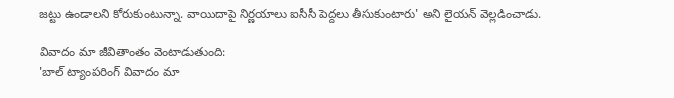జట్టు ఉండాలని కోరుకుంటున్నా. వాయిదాపై నిర్ణయాలు ఐసీసీ పెద్దలు తీసుకుంటారు' అని లైయన్ వెల్లడించాడు.

వివాదం మా జీవితాంతం వెంటాడుతుంది:
'బాల్ ట్యాంపరింగ్ వివాదం మా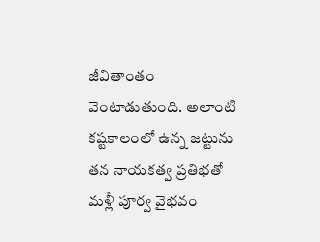జీవితాంతం వెంటాడుతుంది. అలాంటి కష్టకాలంలో ఉన్న జట్టును తన నాయకత్వ ప్రతిభతో మళ్లీ పూర్వ వైభవం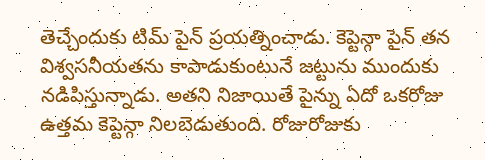తెచ్చేందుకు టిమ్ పైన్ ప్రయత్నించాడు. కెప్టెన్గా పైన్ తన విశ్వసనీయతను కాపాడుకుంటునే జట్టును ముందుకు నడిపిస్తున్నాడు. అతని నిజాయితే పైన్ను ఏదో ఒకరోజు ఉత్తమ కెప్టెన్గా నిలబెడుతుంది. రోజురోజుకు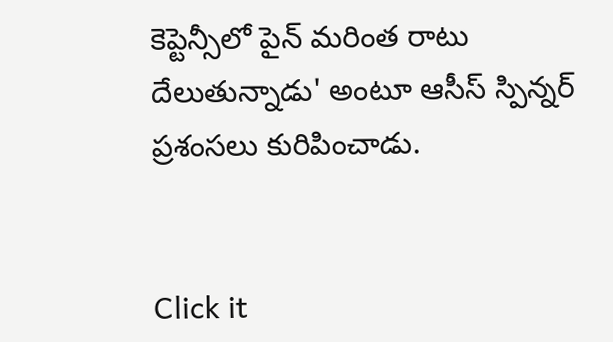కెప్టెన్సీలో పైన్ మరింత రాటు దేలుతున్నాడు' అంటూ ఆసీస్ స్పిన్నర్ ప్రశంసలు కురిపించాడు.


Click it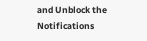and Unblock the Notifications